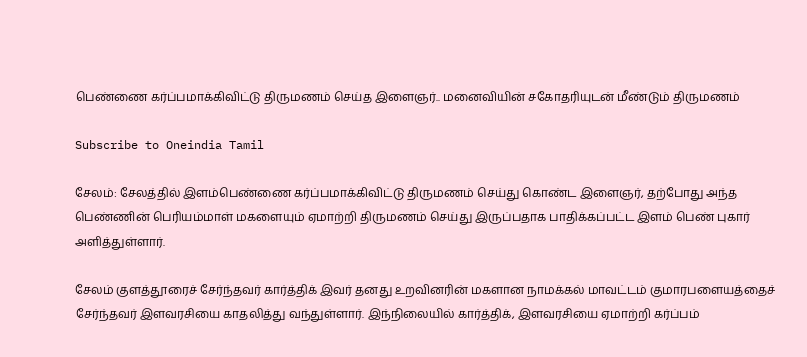பெண்ணை கர்ப்பமாக்கிவிட்டு திருமணம் செய்த இளைஞர்.. மனைவியின் சகோதரியுடன் மீண்டும் திருமணம்

Subscribe to Oneindia Tamil

சேலம்: சேலத்தில் இளம்பெண்ணை கர்ப்பமாக்கிவிட்டு திருமணம் செய்து கொண்ட இளைஞர், தற்போது அந்த பெண்ணின் பெரியம்மாள் மகளையும் ஏமாற்றி திருமணம் செய்து இருப்பதாக பாதிக்கப்பட்ட இளம் பெண் புகார் அளித்துள்ளார்.

சேலம் குளத்தூரைச் சேர்ந்தவர் கார்த்திக் இவர் தனது உறவினரின் மகளான நாமக்கல் மாவட்டம் குமாரபளையத்தைச் சேர்ந்தவர் இளவரசியை காதலித்து வந்துள்ளார். இந்நிலையில் கார்த்திக், இளவரசியை ஏமாற்றி கர்ப்பம்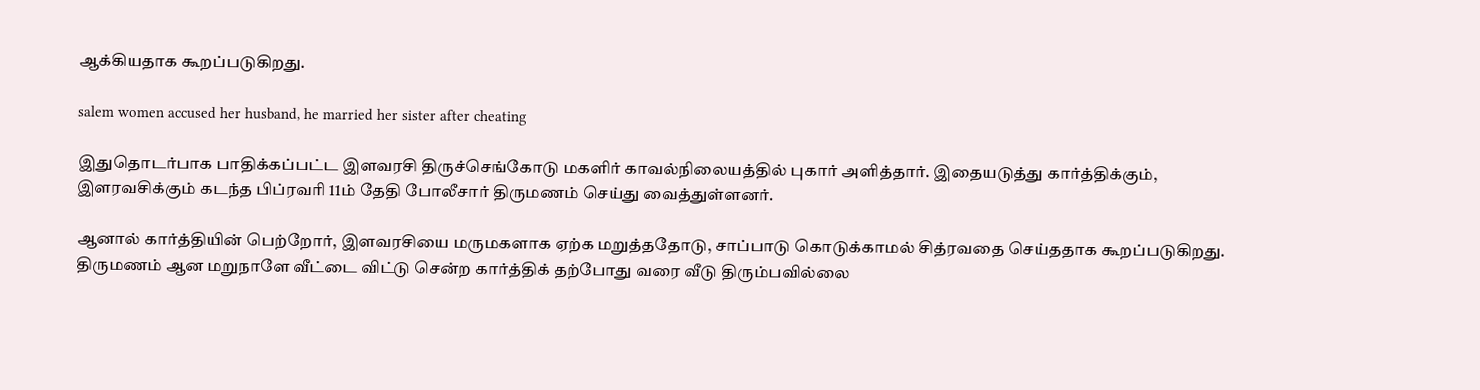ஆக்கியதாக கூறப்படுகிறது.

salem women accused her husband, he married her sister after cheating

இதுதொடர்பாக பாதிக்கப்பட்ட இளவரசி திருச்செங்கோடு மகளிர் காவல்நிலையத்தில் புகார் அளித்தார். இதையடுத்து கார்த்திக்கும், இளரவசிக்கும் கடந்த பிப்ரவரி 11ம் தேதி போலீசார் திருமணம் செய்து வைத்துள்ளனர்.

ஆனால் கார்த்தியின் பெற்றோர், இளவரசியை மருமகளாக ஏற்க மறுத்ததோடு, சாப்பாடு கொடுக்காமல் சித்ரவதை செய்ததாக கூறப்படுகிறது. திருமணம் ஆன மறுநாளே வீட்டை விட்டு சென்ற கார்த்திக் தற்போது வரை வீடு திரும்பவில்லை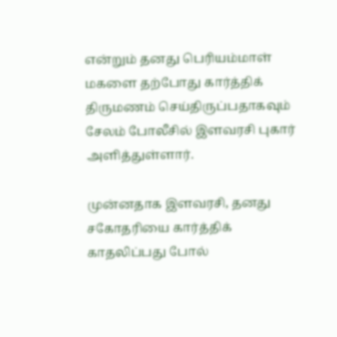என்றும் தனது பெரியம்மாள் மகளை தற்போது கார்த்திக் திருமணம் செய்திருப்பதாகவும் சேலம் போலீசில் இளவரசி புகார் அளித்துள்ளார்.

முன்னதாக இளவரசி, தனது சகோதரியை கார்த்திக் காதலிப்பது போல்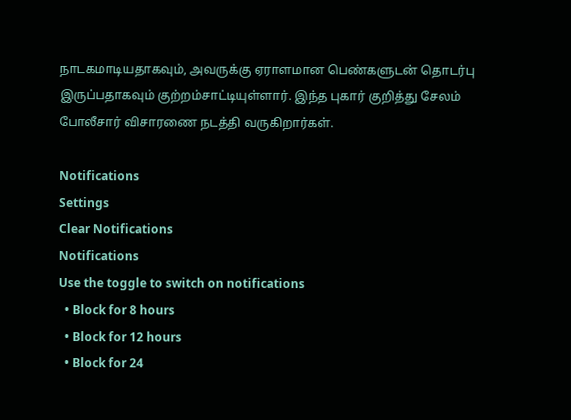நாடகமாடியதாகவும், அவருக்கு ஏராளமான பெண்களுடன் தொடர்பு இருப்பதாகவும் குற்றம்சாட்டியுள்ளார். இந்த புகார் குறித்து சேலம் போலீசார் விசாரணை நடத்தி வருகிறார்கள்.

Notifications
Settings
Clear Notifications
Notifications
Use the toggle to switch on notifications
  • Block for 8 hours
  • Block for 12 hours
  • Block for 24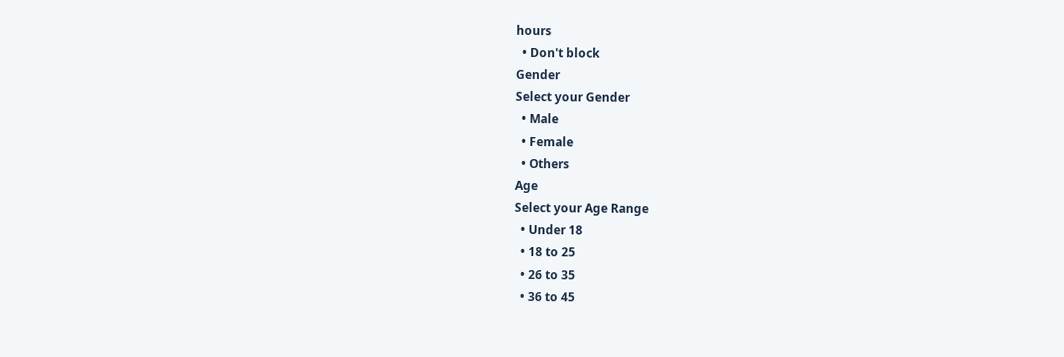hours
  • Don't block
Gender
Select your Gender
  • Male
  • Female
  • Others
Age
Select your Age Range
  • Under 18
  • 18 to 25
  • 26 to 35
  • 36 to 45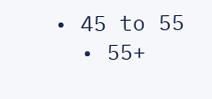• 45 to 55
  • 55+